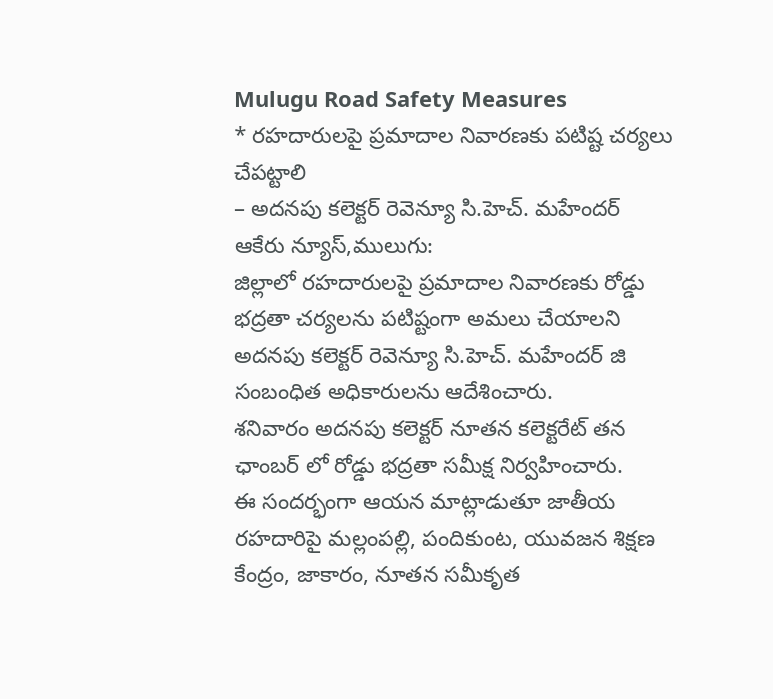Mulugu Road Safety Measures
* రహదారులపై ప్రమాదాల నివారణకు పటిష్ట చర్యలు చేపట్టాలి
– అదనపు కలెక్టర్ రెవెన్యూ సి.హెచ్. మహేందర్
ఆకేరు న్యూస్,ములుగు:
జిల్లాలో రహదారులపై ప్రమాదాల నివారణకు రోడ్డు భద్రతా చర్యలను పటిష్టంగా అమలు చేయాలని అదనపు కలెక్టర్ రెవెన్యూ సి.హెచ్. మహేందర్ జి సంబంధిత అధికారులను ఆదేశించారు.
శనివారం అదనపు కలెక్టర్ నూతన కలెక్టరేట్ తన ఛాంబర్ లో రోడ్డు భద్రతా సమీక్ష నిర్వహించారు.
ఈ సందర్భంగా ఆయన మాట్లాడుతూ జాతీయ రహదారిపై మల్లంపల్లి, పందికుంట, యువజన శిక్షణ కేంద్రం, జాకారం, నూతన సమీకృత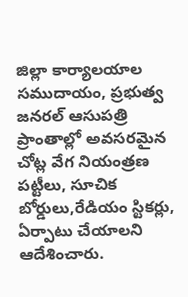జిల్లా కార్యాలయాల సముదాయం, ప్రభుత్వ జనరల్ ఆసుపత్రి ప్రాంతాల్లో అవసరమైన చోట్ల వేగ నియంత్రణ పట్టీలు, సూచిక బోర్డులు,రేడియం స్టికర్లు, ఏర్పాటు చేయాలని ఆదేశించారు.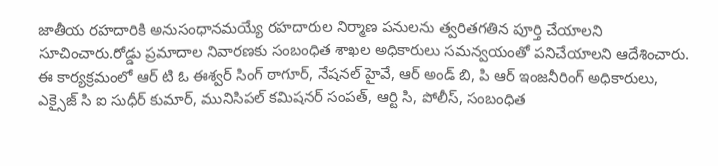జాతీయ రహదారికి అనుసంధానమయ్యే రహదారుల నిర్మాణ పనులను త్వరితగతిన పూర్తి చేయాలని సూచించారు.రోడ్డు ప్రమాదాల నివారణకు సంబంధిత శాఖల అధికారులు సమన్వయంతో పనిచేయాలని ఆదేశించారు.
ఈ కార్యక్రమంలో ఆర్ టి ఓ ఈశ్వర్ సింగ్ ఠాగూర్, నేషనల్ హైవే, ఆర్ అండ్ బి, పి ఆర్ ఇంజనీరింగ్ అధికారులు, ఎక్సైజ్ సి ఐ సుధీర్ కుమార్, మునిసిపల్ కమిషనర్ సంపత్, ఆర్టి సి, పోలీస్, సంబంధిత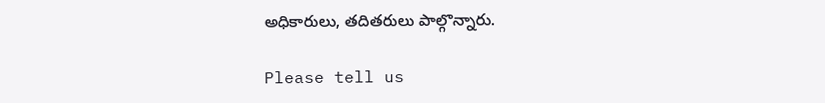అధికారులు, తదితరులు పాల్గొన్నారు.

Please tell us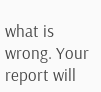what is wrong. Your report will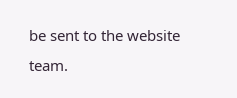be sent to the website team.